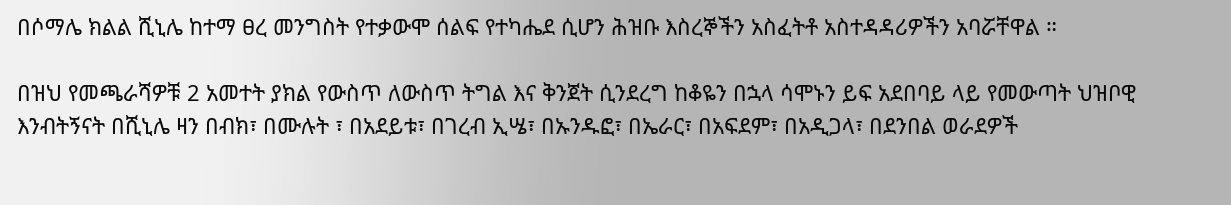በሶማሌ ክልል ሺኒሌ ከተማ ፀረ መንግስት የተቃውሞ ሰልፍ የተካሔደ ሲሆን ሕዝቡ እስረኞችን አስፈትቶ አስተዳዳሪዎችን አባሯቸዋል ።

በዝህ የመጫራሻዎቹ 2 አመተት ያክል የውስጥ ለውስጥ ትግል እና ቅንጀት ሲንደረግ ከቆዬን በኋላ ሳሞኑን ይፍ አደበባይ ላይ የመውጣት ህዝቦዊ እንብትኝናት በሺኒሌ ዛን በብክ፣ በሙሉት ፣ በአደይቱ፣ በገረብ ኢሤ፣ በኡንዱፎ፣ በኤራር፣ በአፍደም፣ በአዲጋላ፣ በደንበል ወራደዎች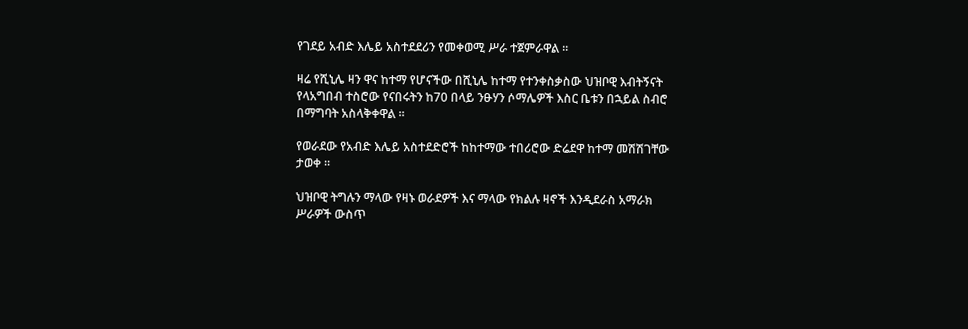የገደይ አብድ እሌይ አስተደደሪን የመቀወሚ ሥራ ተጀምራዋል ።

ዛሬ የሺኒሌ ዛን ዋና ከተማ የሆናችው በሺኒሌ ከተማ የተንቀስቃስው ህዝቦዊ እብትኝናት የላአግበብ ተስሮው የናበሩትን ከ70 በላይ ንፁሃን ሶማሌዎች እስር ቤቱን በኋይል ስብሮ በማግባት አስላቅቀዋል ።

የወራደው የአብድ እሌይ አስተደድሮች ከከተማው ተበሪሮው ድሬደዋ ከተማ መሽሽገቸው ታወቀ ።

ህዝቦዊ ትግሉን ማላው የዛኑ ወራደዎች እና ማላው የክልሉ ዛኖች እንዲደራስ አማራክ ሥራዎች ውስጥ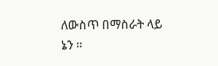ለውስጥ በማስራት ላይ ኔን ።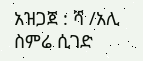አዝጋጀ : ሻ /አሊ ስምሬ ሲገድ